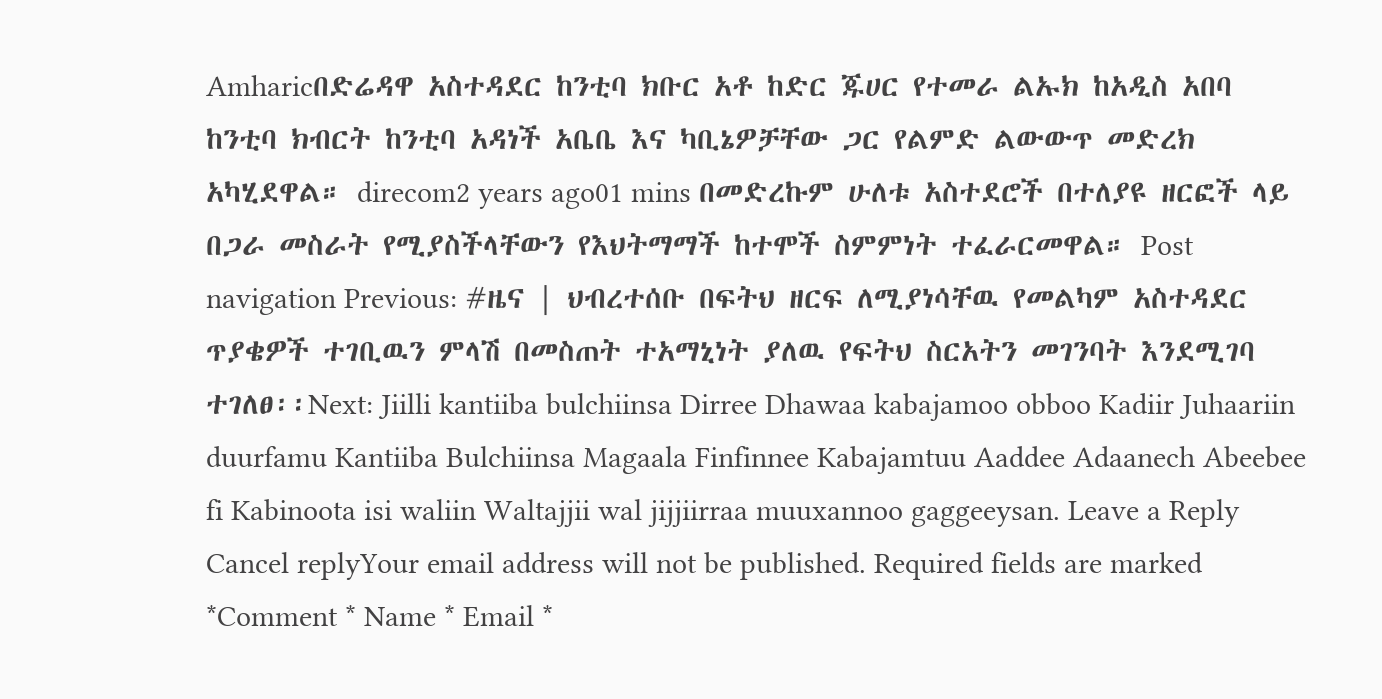Amharicበድሬዳዋ አስተዳደር ከንቲባ ክቡር አቶ ከድር ጁሀር የተመራ ልኡክ ከአዲስ አበባ ከንቲባ ክብርት ከንቲባ አዳነች አቤቤ እና ካቢኔዎቻቸው ጋር የልምድ ልውውጥ መድረክ አካሂደዋል። direcom2 years ago01 mins በመድረኩም ሁለቱ አስተደሮች በተለያዩ ዘርፎች ላይ በጋራ መስራት የሚያስችላቸውን የእህትማማች ከተሞች ስምምነት ተፈራርመዋል። Post navigation Previous: #ዜና | ህብረተሰቡ በፍትህ ዘርፍ ለሚያነሳቸዉ የመልካም አስተዳደር ጥያቄዎች ተገቢዉን ምላሽ በመስጠት ተአማኒነት ያለዉ የፍትህ ስርአትን መገንባት እንደሚገባ ተገለፀ፡፡Next: Jiilli kantiiba bulchiinsa Dirree Dhawaa kabajamoo obboo Kadiir Juhaariin duurfamu Kantiiba Bulchiinsa Magaala Finfinnee Kabajamtuu Aaddee Adaanech Abeebee fi Kabinoota isi waliin Waltajjii wal jijjiirraa muuxannoo gaggeeysan. Leave a Reply Cancel replyYour email address will not be published. Required fields are marked *Comment * Name * Email *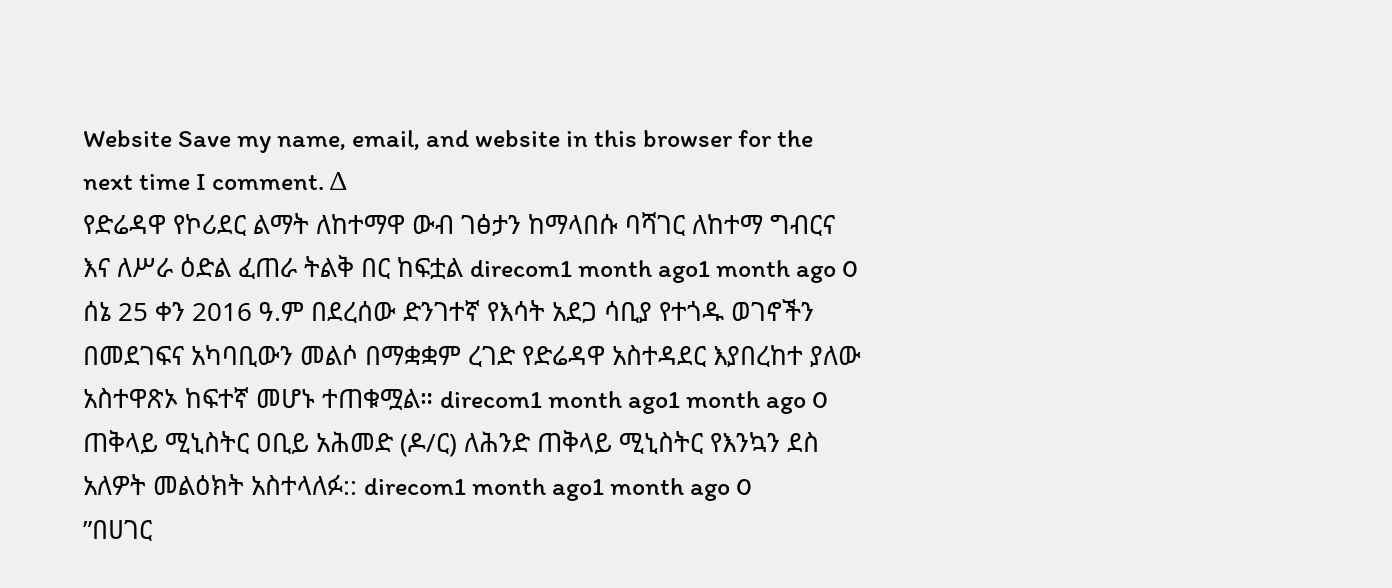Website Save my name, email, and website in this browser for the next time I comment. Δ
የድሬዳዋ የኮሪደር ልማት ለከተማዋ ውብ ገፅታን ከማላበሱ ባሻገር ለከተማ ግብርና እና ለሥራ ዕድል ፈጠራ ትልቅ በር ከፍቷል direcom1 month ago1 month ago 0
ሰኔ 25 ቀን 2016 ዓ.ም በደረሰው ድንገተኛ የእሳት አደጋ ሳቢያ የተጎዱ ወገኖችን በመደገፍና አካባቢውን መልሶ በማቋቋም ረገድ የድሬዳዋ አስተዳደር እያበረከተ ያለው አስተዋጽኦ ከፍተኛ መሆኑ ተጠቁሟል። direcom1 month ago1 month ago 0
ጠቅላይ ሚኒስትር ዐቢይ አሕመድ (ዶ/ር) ለሕንድ ጠቅላይ ሚኒስትር የእንኳን ደስ አለዎት መልዕክት አስተላለፉ:: direcom1 month ago1 month ago 0
”በሀገር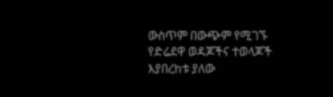ውስጥም በውጭም የሚገኙ የድሬደዋ ወዳጆችና ተወላጆች እያበረከቱ ያለው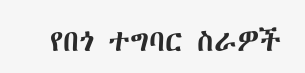የበጎ ተግባር ስራዎች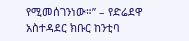የሚመሰገንነው።” – የድሬደዋ አስተዳደር ክቡር ከንቲባ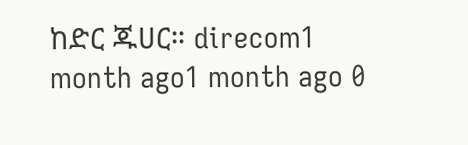ከድር ጁሀር። direcom1 month ago1 month ago 0